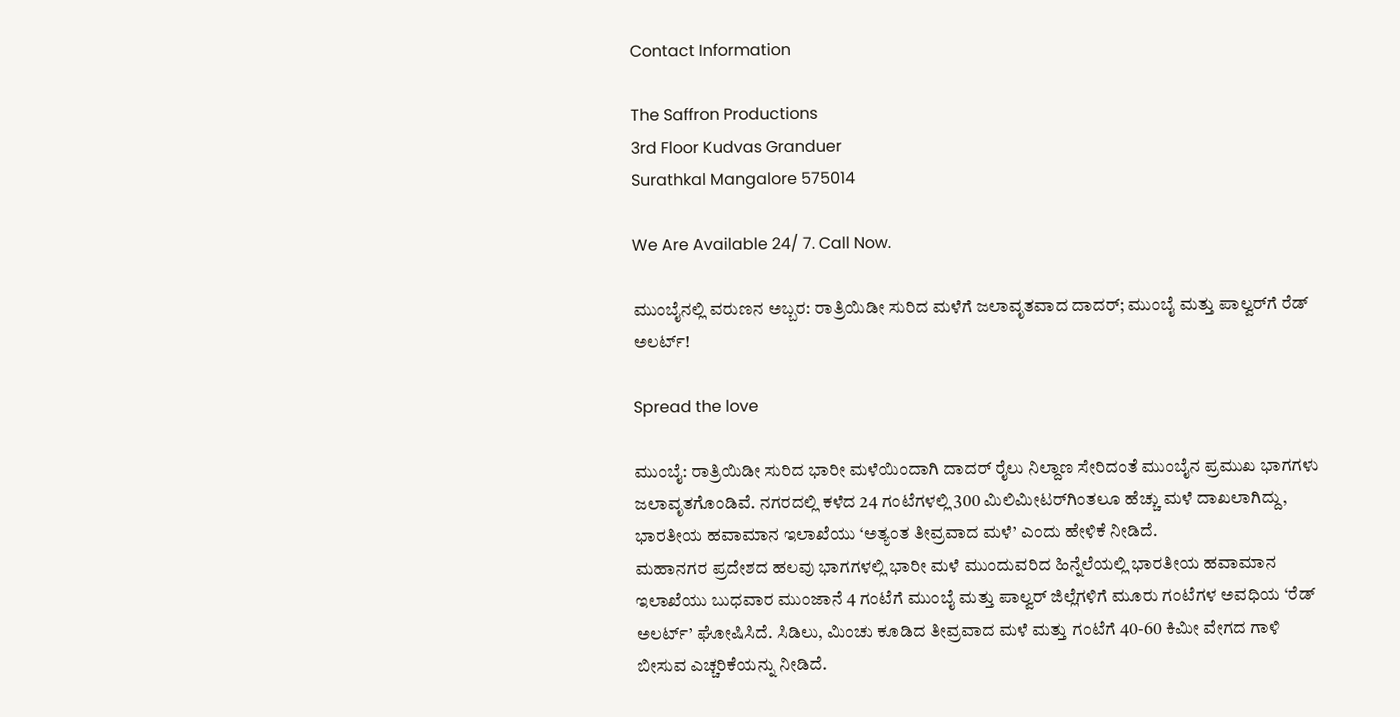Contact Information

The Saffron Productions
3rd Floor Kudvas Granduer
Surathkal Mangalore 575014

We Are Available 24/ 7. Call Now.

ಮುಂಬೈನಲ್ಲಿ ವರುಣನ ಅಬ್ಬರ: ರಾತ್ರಿಯಿಡೀ ಸುರಿದ ಮಳೆಗೆ ಜಲಾವೃತವಾದ ದಾದರ್; ಮುಂಬೈ ಮತ್ತು ಪಾಲ್ವರ್‌ಗೆ ರೆಡ್ ಅಲರ್ಟ್!

Spread the love

ಮುಂಬೈ: ರಾತ್ರಿಯಿಡೀ ಸುರಿದ ಭಾರೀ ಮಳೆಯಿಂದಾಗಿ ದಾದರ್ ರೈಲು ನಿಲ್ದಾಣ ಸೇರಿದಂತೆ ಮುಂಬೈನ ಪ್ರಮುಖ ಭಾಗಗಳು ಜಲಾವೃತಗೊಂಡಿವೆ. ನಗರದಲ್ಲಿ ಕಳೆದ 24 ಗಂಟೆಗಳಲ್ಲಿ 300 ಮಿಲಿಮೀಟರ್‌ಗಿಂತಲೂ ಹೆಚ್ಚು ಮಳೆ ದಾಖಲಾಗಿದ್ದು, ಭಾರತೀಯ ಹವಾಮಾನ ಇಲಾಖೆಯು ‘ಅತ್ಯಂತ ತೀವ್ರವಾದ ಮಳೆ’ ಎಂದು ಹೇಳಿಕೆ ನೀಡಿದೆ.
ಮಹಾನಗರ ಪ್ರದೇಶದ ಹಲವು ಭಾಗಗಳಲ್ಲಿ ಭಾರೀ ಮಳೆ ಮುಂದುವರಿದ ಹಿನ್ನೆಲೆಯಲ್ಲಿ ಭಾರತೀಯ ಹವಾಮಾನ ಇಲಾಖೆಯು ಬುಧವಾರ ಮುಂಜಾನೆ 4 ಗಂಟೆಗೆ ಮುಂಬೈ ಮತ್ತು ಪಾಲ್ವರ್ ಜಿಲ್ಲೆಗಳಿಗೆ ಮೂರು ಗಂಟೆಗಳ ಅವಧಿಯ ‘ರೆಡ್ ಅಲರ್ಟ್‌’ ಘೋಷಿಸಿದೆ. ಸಿಡಿಲು, ಮಿಂಚು ಕೂಡಿದ ತೀವ್ರವಾದ ಮಳೆ ಮತ್ತು ಗಂಟೆಗೆ 40-60 ಕಿಮೀ ವೇಗದ ಗಾಳಿ ಬೀಸುವ ಎಚ್ಚರಿಕೆಯನ್ನು ನೀಡಿದೆ.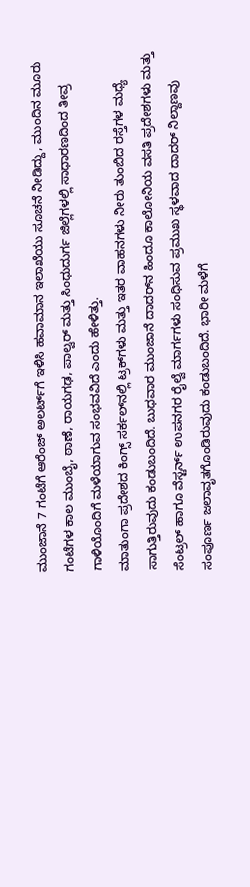ಮುಂಜಾನೆ 7 ಗಂಟೆಗೆ ಆರೆಂಜ್ ಅಲರ್ಟ್‌ಗೆ ಇಳಿಸಿ ಹವಾಮಾನ ಇಲಾಖೆಯು ಸೂಚನೆ ನೀಡಿದ್ದು, ಮುಂದಿನ ಮೂರು ಗಂಟೆಗಳ ಕಾಲ ಮುಂಬೈ, ಠಾಣೆ, ರಾಯಗಢ, ಪಾಲ್ವರ್ ಮತ್ತು ಸಿಂಧುದುರ್ಗ ಜಿಲ್ಲೆಗಳಲ್ಲಿ ಸಾಧಾರಣದಿಂದ ತೀವ್ರ ಗಾಳಿಯೊಂದಿಗೆ ಮಳೆಯಾಗುವ ಸಂಭವವಿದೆ ಎಂದು ಹೇಳಿತ್ತು.
ಮಾತುಂಗಾ ಪ್ರದೇಶದ ಕಿಂಗ್ಸ್ ಸರ್ಕಲ್‌ನಲ್ಲಿ ಟ್ರಕ್‌ಗಳು ಮತ್ತು ಇತರ ವಾಹನಗಳು ನೀರು ತುಂಬಿದ ರಸ್ತೆಗಳ ಮಧ್ಯೆ ಸಾಗುತ್ತಿರುವುದು ಕಂಡುಬಂದಿದೆ. ಬುಧವಾರ ಮುಂಜಾನೆ ದಾದರ್‌ನ ಹಿಂದೂ ಕಾಲೋನಿಯ ವಸತಿ ಪ್ರದೇಶಗಳು ಮತ್ತು ಸೆಂಟ್ರಲ್ ಹಾಗೂ ವೆಸ್ಟರ್ನ್ ಉಪನಗರ ರೈಲ್ವೆ ಮಾರ್ಗಗಳು ಸಂಧಿಸುವ ಪ್ರಮುಖ ಸ್ಥಳವಾದ ದಾದರ್ ನಿಲ್ದಾಣವು ಸಂಪೂರ್ಣ ಜಲಾವೃತಗೊಂಡಿರುವುದು ಕಂಡುಬಂದಿದೆ. ಭಾರೀ ಮಳೆಗೆ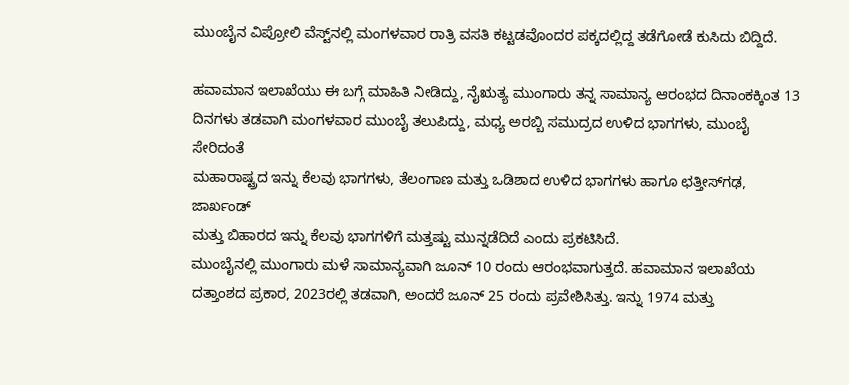ಮುಂಬೈನ ವಿಪ್ರೋಲಿ ವೆಸ್ಟ್‌ನಲ್ಲಿ ಮಂಗಳವಾರ ರಾತ್ರಿ ವಸತಿ ಕಟ್ಟಡವೊಂದರ ಪಕ್ಕದಲ್ಲಿದ್ದ ತಡೆಗೋಡೆ ಕುಸಿದು ಬಿದ್ದಿದೆ.

ಹವಾಮಾನ ಇಲಾಖೆಯು ಈ ಬಗ್ಗೆ ಮಾಹಿತಿ ನೀಡಿದ್ದು, ನೈಋತ್ಯ ಮುಂಗಾರು ತನ್ನ ಸಾಮಾನ್ಯ ಆರಂಭದ ದಿನಾಂಕಕ್ಕಿಂತ 13
ದಿನಗಳು ತಡವಾಗಿ ಮಂಗಳವಾರ ಮುಂಬೈ ತಲುಪಿದ್ದು, ಮಧ್ಯ ಅರಬ್ಬಿ ಸಮುದ್ರದ ಉಳಿದ ಭಾಗಗಳು, ಮುಂಬೈ ಸೇರಿದಂತೆ
ಮಹಾರಾಷ್ಟ್ರದ ಇನ್ನು ಕೆಲವು ಭಾಗಗಳು, ತೆಲಂಗಾಣ ಮತ್ತು ಒಡಿಶಾದ ಉಳಿದ ಭಾಗಗಳು ಹಾಗೂ ಛತ್ತೀಸ್‌ಗಢ, ಜಾರ್ಖಂಡ್
ಮತ್ತು ಬಿಹಾರದ ಇನ್ನು ಕೆಲವು ಭಾಗಗಳಿಗೆ ಮತ್ತಷ್ಟು ಮುನ್ನಡೆದಿದೆ ಎಂದು ಪ್ರಕಟಿಸಿದೆ.
ಮುಂಬೈನಲ್ಲಿ ಮುಂಗಾರು ಮಳೆ ಸಾಮಾನ್ಯವಾಗಿ ಜೂನ್ 10 ರಂದು ಆರಂಭವಾಗುತ್ತದೆ. ಹವಾಮಾನ ಇಲಾಖೆಯ ದತ್ತಾಂಶದ ಪ್ರಕಾರ, 2023ರಲ್ಲಿ ತಡವಾಗಿ, ಅಂದರೆ ಜೂನ್ 25 ರಂದು ಪ್ರವೇಶಿಸಿತ್ತು. ಇನ್ನು 1974 ಮತ್ತು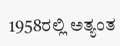1958ರಲ್ಲಿ ಅತ್ಯಂತ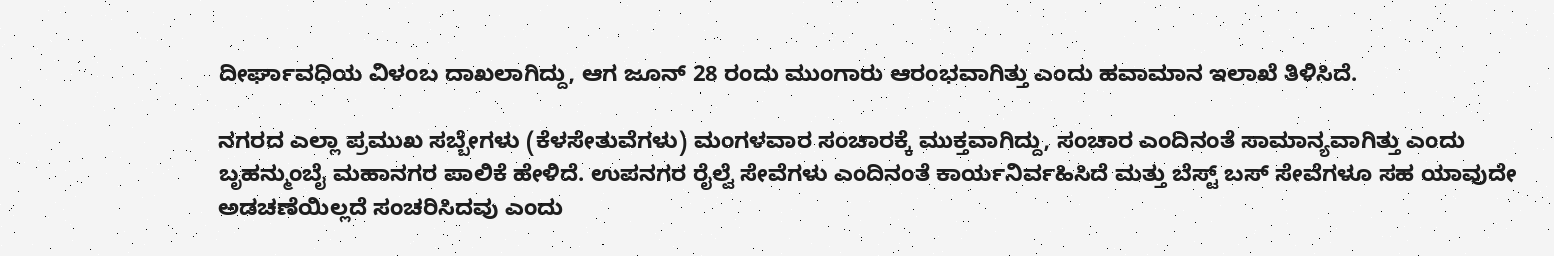ದೀರ್ಘಾವಧಿಯ ವಿಳಂಬ ದಾಖಲಾಗಿದ್ದು, ಆಗ ಜೂನ್ 28 ರಂದು ಮುಂಗಾರು ಆರಂಭವಾಗಿತ್ತು ಎಂದು ಹವಾಮಾನ ಇಲಾಖೆ ತಿಳಿಸಿದೆ.

ನಗರದ ಎಲ್ಲಾ ಪ್ರಮುಖ ಸಬ್ಬೇಗಳು (ಕೆಳಸೇತುವೆಗಳು) ಮಂಗಳವಾರ ಸಂಚಾರಕ್ಕೆ ಮುಕ್ತವಾಗಿದ್ದು, ಸಂಚಾರ ಎಂದಿನಂತೆ ಸಾಮಾನ್ಯವಾಗಿತ್ತು ಎಂದು ಬೃಹನ್ಮುಂಬೈ ಮಹಾನಗರ ಪಾಲಿಕೆ ಹೇಳಿದೆ. ಉಪನಗರ ರೈಲ್ವೆ ಸೇವೆಗಳು ಎಂದಿನಂತೆ ಕಾರ್ಯನಿರ್ವಹಿಸಿದೆ ಮತ್ತು ಬೆಸ್ಟ್ ಬಸ್ ಸೇವೆಗಳೂ ಸಹ ಯಾವುದೇ ಅಡಚಣೆಯಿಲ್ಲದೆ ಸಂಚರಿಸಿದವು ಎಂದು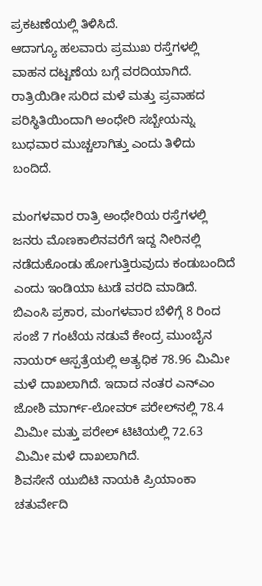ಪ್ರಕಟಣೆಯಲ್ಲಿ ತಿಳಿಸಿದೆ.
ಆದಾಗ್ಯೂ ಹಲವಾರು ಪ್ರಮುಖ ರಸ್ತೆಗಳಲ್ಲಿ ವಾಹನ ದಟ್ಟಣೆಯ ಬಗ್ಗೆ ವರದಿಯಾಗಿದೆ. ರಾತ್ರಿಯಿಡೀ ಸುರಿದ ಮಳೆ ಮತ್ತು ಪ್ರವಾಹದ ಪರಿಸ್ಥಿತಿಯಿಂದಾಗಿ ಅಂಧೇರಿ ಸಬ್ಬೇಯನ್ನು ಬುಧವಾರ ಮುಚ್ಚಲಾಗಿತ್ತು ಎಂದು ತಿಳಿದು ಬಂದಿದೆ.

ಮಂಗಳವಾರ ರಾತ್ರಿ ಅಂಧೇರಿಯ ರಸ್ತೆಗಳಲ್ಲಿ ಜನರು ಮೊಣಕಾಲಿನವರೆಗೆ ಇದ್ದ ನೀರಿನಲ್ಲಿ ನಡೆದುಕೊಂಡು ಹೋಗುತ್ತಿರುವುದು ಕಂಡುಬಂದಿದೆ ಎಂದು ಇಂಡಿಯಾ ಟುಡೆ ವರದಿ ಮಾಡಿದೆ.
ಬಿಎಂಸಿ ಪ್ರಕಾರ, ಮಂಗಳವಾರ ಬೆಳಿಗ್ಗೆ 8 ರಿಂದ ಸಂಜೆ 7 ಗಂಟೆಯ ನಡುವೆ ಕೇಂದ್ರ ಮುಂಬೈನ ನಾಯರ್ ಆಸ್ಪತ್ರೆಯಲ್ಲಿ ಅತ್ಯಧಿಕ 78.96 ಮಿಮೀ ಮಳೆ ದಾಖಲಾಗಿದೆ. ಇದಾದ ನಂತರ ಎನ್‌ಎಂ ಜೋಶಿ ಮಾರ್ಗ್-ಲೋವ‌ರ್ ಪರೇಲ್‌ನಲ್ಲಿ 78.4 ಮಿಮೀ ಮತ್ತು ಪರೇಲ್ ಟಿಟಿಯಲ್ಲಿ 72.63 ಮಿಮೀ ಮಳೆ ದಾಖಲಾಗಿದೆ.
ಶಿವಸೇನೆ ಯುಬಿಟಿ ನಾಯಕಿ ಪ್ರಿಯಾಂಕಾ ಚತುರ್ವೇದಿ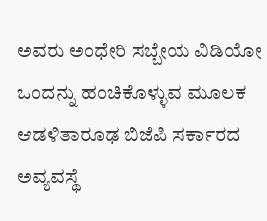ಅವರು ಅಂಧೇರಿ ಸಬ್ಬೇಯ ವಿಡಿಯೋ ಒಂದನ್ನು ಹಂಚಿಕೊಳ್ಳುವ ಮೂಲಕ ಆಡಳಿತಾರೂಢ ಬಿಜೆಪಿ ಸರ್ಕಾರದ ಅವ್ಯವಸ್ಥೆ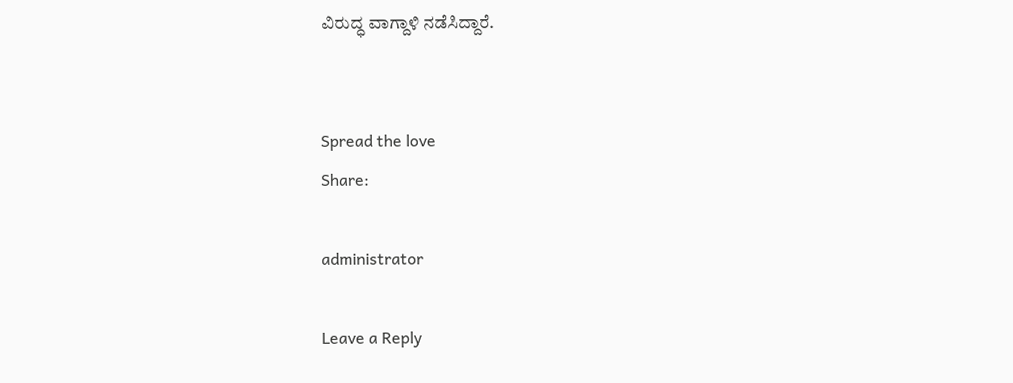ವಿರುದ್ಧ ವಾಗ್ದಾಳಿ ನಡೆಸಿದ್ದಾರೆ.


Spread the love
Share:

administrator

Leave a Reply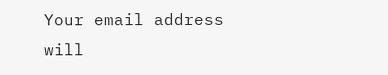Your email address will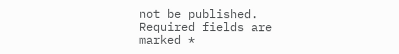not be published. Required fields are marked *